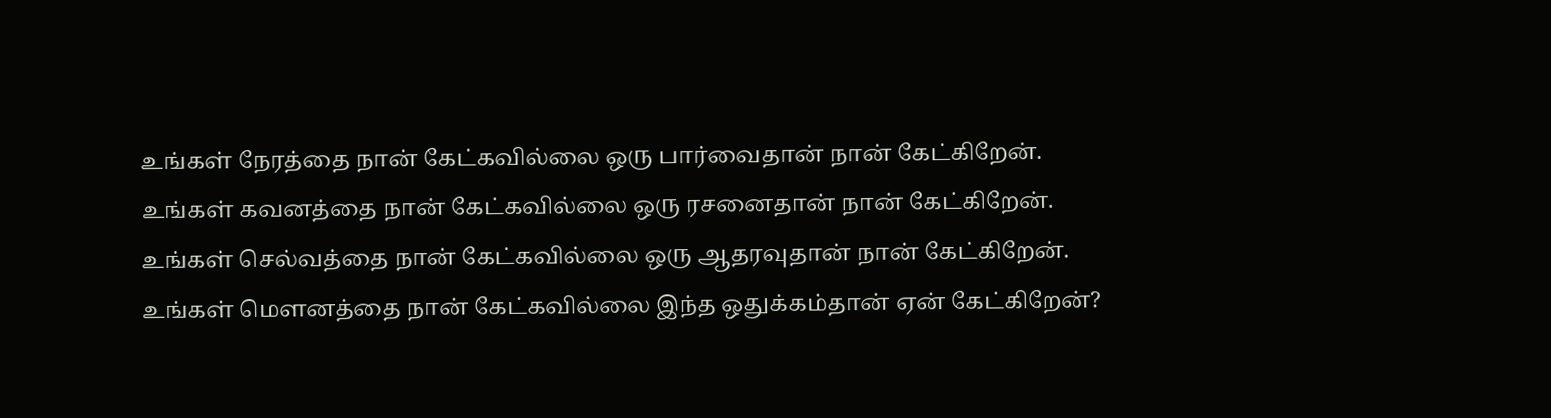உங்கள் நேரத்தை நான் கேட்கவில்லை ஒரு பார்வைதான் நான் கேட்கிறேன்.
உங்கள் கவனத்தை நான் கேட்கவில்லை ஒரு ரசனைதான் நான் கேட்கிறேன்.
உங்கள் செல்வத்தை நான் கேட்கவில்லை ஒரு ஆதரவுதான் நான் கேட்கிறேன்.
உங்கள் மௌனத்தை நான் கேட்கவில்லை இந்த ஒதுக்கம்தான் ஏன் கேட்கிறேன்?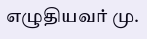எழுதியவர் மு.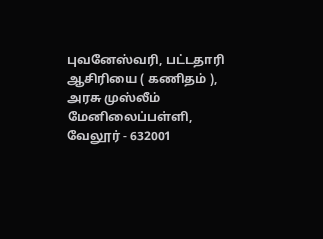புவனேஸ்வரி, பட்டதாரி ஆசிரியை ( கணிதம் ), அரசு முஸ்லீம் மேனிலைப்பள்ளி, வேலூர் - 632001